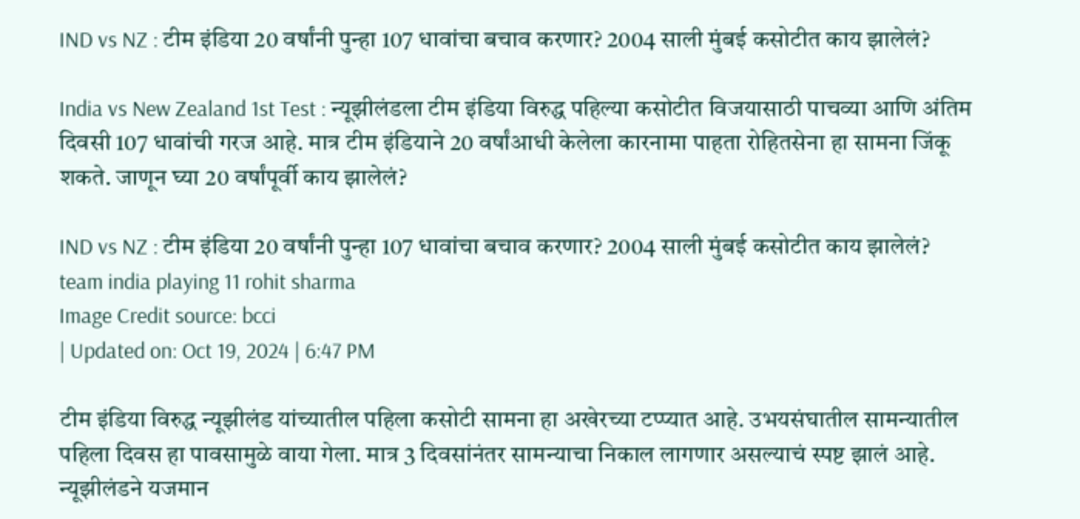IND vs NZ : टीम इंडिया 20 वर्षांनी पुन्हा 107 धावांचा बचाव करणार? 2004 साली मुंबई कसोटीत काय झालेलं?

India vs New Zealand 1st Test : न्यूझीलंडला टीम इंडिया विरुद्ध पहिल्या कसोटीत विजयासाठी पाचव्या आणि अंतिम दिवसी 107 धावांची गरज आहे. मात्र टीम इंडियाने 20 वर्षांआधी केलेला कारनामा पाहता रोहितसेना हा सामना जिंकू शकते. जाणून घ्या 20 वर्षांपूर्वी काय झालेलं?

IND vs NZ : टीम इंडिया 20 वर्षांनी पुन्हा 107 धावांचा बचाव करणार? 2004 साली मुंबई कसोटीत काय झालेलं?
team india playing 11 rohit sharma
Image Credit source: bcci
| Updated on: Oct 19, 2024 | 6:47 PM

टीम इंडिया विरुद्ध न्यूझीलंड यांच्यातील पहिला कसोटी सामना हा अखेरच्या टप्प्यात आहे. उभयसंघातील सामन्यातील पहिला दिवस हा पावसामुळे वाया गेला. मात्र 3 दिवसांनंतर सामन्याचा निकाल लागणार असल्याचं स्पष्ट झालं आहे. न्यूझीलंडने यजमान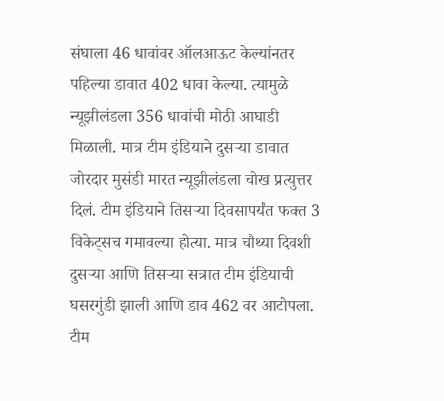संघाला 46 धावांवर ऑलआऊट केल्यांनतर पहिल्या डावात 402 धावा केल्या. त्यामुळे न्यूझीलंडला 356 धावांची मोठी आघाडी मिळाली. मात्र टीम इंडियाने दुसऱ्या डावात जोरदार मुसंडी मारत न्यूझीलंडला चोख प्रत्युत्तर दिलं. टीम इंडियाने तिसऱ्या दिवसापर्यंत फक्त 3 विकेट्सच गमावल्या होत्या. मात्र चौथ्या दिवशी दुसऱ्या आणि तिसऱ्या सत्रात टीम इंडियाची घसरगुंडी झाली आणि डाव 462 वर आटोपला. टीम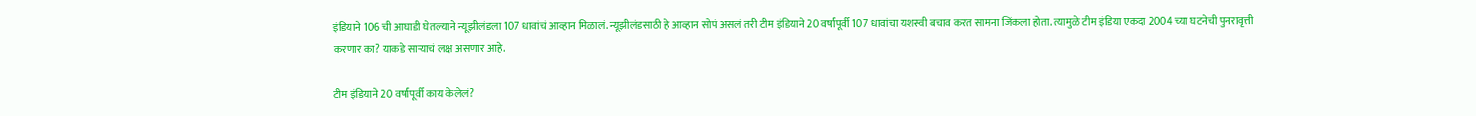इंडियाने 106 ची आघाडी घेतल्याने न्यूझीलंडला 107 धावांचं आव्हान मिळालं. न्यूझीलंडसाठी हे आव्हान सोपं असलं तरी टीम इंडियाने 20 वर्षांपूर्वी 107 धावांचा यशस्वी बचाव करत सामना जिंकला होता. त्यामुळे टीम इंडिया एकदा 2004 च्या घटनेची पुनरावृत्ती करणार का? याकडे साऱ्याचं लक्ष असणार आहे.

टीम इंडियाने 20 वर्षांपूर्वी काय केलेलं?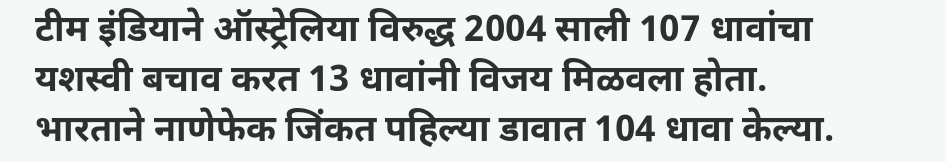टीम इंडियाने ऑस्ट्रेलिया विरुद्ध 2004 साली 107 धावांचा यशस्वी बचाव करत 13 धावांनी विजय मिळवला होता. भारताने नाणेफेक जिंकत पहिल्या डावात 104 धावा केल्या.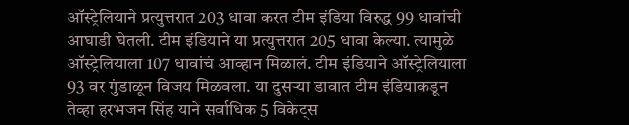ऑस्ट्रेलियाने प्रत्युत्तरात 203 धावा करत टीम इंडिया विरुद्ध 99 धावांची आघाडी घेतली. टीम इंडियाने या प्रत्युत्तरात 205 धावा केल्या. त्यामुळे ऑस्ट्रेलियाला 107 धावांचं आव्हान मिळालं. टीम इंडियाने ऑस्ट्रेलियाला 93 वर गुंडाळून विजय मिळवला. या दुसऱ्या डावात टीम इंडियाकडून तेव्हा हरभजन सिंह याने सर्वाधिक 5 विकेट्स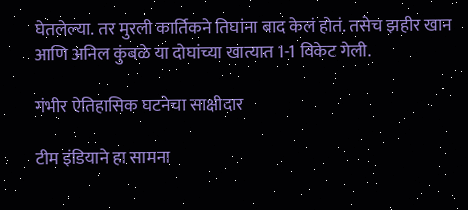घेतलेल्या. तर मुरली कार्तिकने तिघांना बाद केलं होतं. तसेच झहीर खान आणि अनिल कुंबळे या दोघांच्या खात्यात 1-1 विकेट गेली.

गंभीर ऐतिहासिक घटनेचा साक्षीदार

टीम इंडियाने हा सामना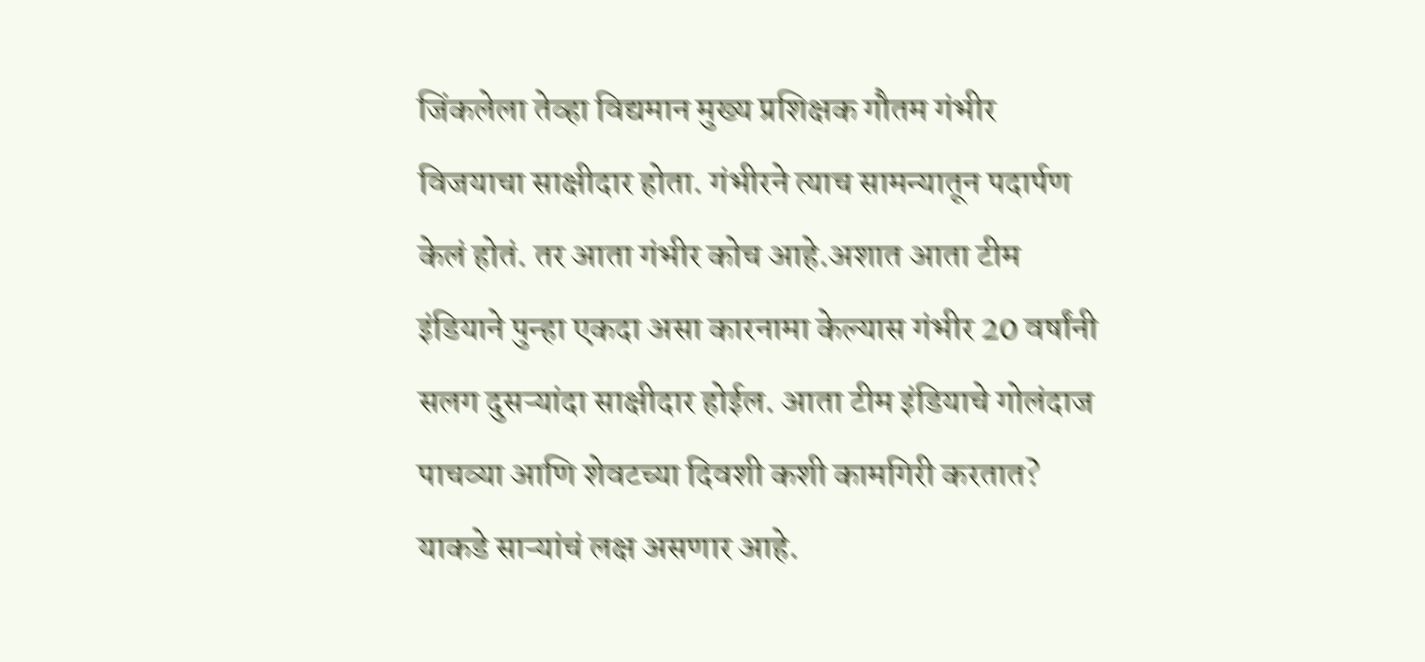जिंकलेला तेव्हा विद्यमान मुख्य प्रशिक्षक गौतम गंभीर विजयाचा साक्षीदार होता. गंभीरने त्याच सामन्यातून पदार्पण केलं होतं. तर आता गंभीर कोच आहे.अशात आता टीम इंडियाने पुन्हा एकदा असा कारनामा केल्यास गंभीर 20 वर्षांनी सलग दुसऱ्यांदा साक्षीदार होईल. आता टीम इंडियाचे गोलंदाज पाचव्या आणि शेवटच्या दिवशी कशी कामगिरी करतात? याकडे साऱ्यांचं लक्ष असणार आहे.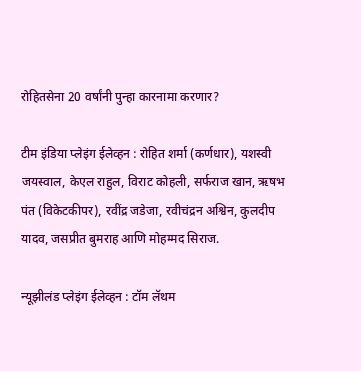रोहितसेना 20 वर्षांनी पुन्हा कारनामा करणार?

टीम इंडिया प्लेइंग ईलेव्हन : रोहित शर्मा (कर्णधार), यशस्वी जयस्वाल, केएल राहुल, विराट कोहली, सर्फराज खान, ऋषभ पंत (विकेटकीपर), रवींद्र जडेजा, रवीचंद्रन अश्विन, कुलदीप यादव, जसप्रीत बुमराह आणि मोहम्मद सिराज.

न्यूझीलंड प्लेइंग ईलेव्हन : टॉम लॅथम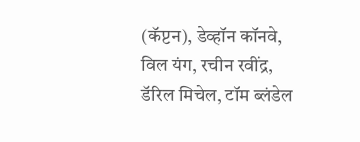(कॅप्टन), डेव्हॉन कॉनवे, विल यंग, रचीन रवींद्र, डॅरिल मिचेल, टॉम ब्लंडेल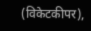(विकेटकीपर),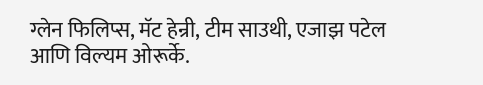ग्लेन फिलिप्स, मॅट हेन्री, टीम साउथी, एजाझ पटेल आणि विल्यम ओरूर्के.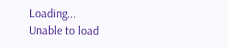Loading...
Unable to load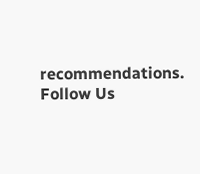recommendations.
Follow Us